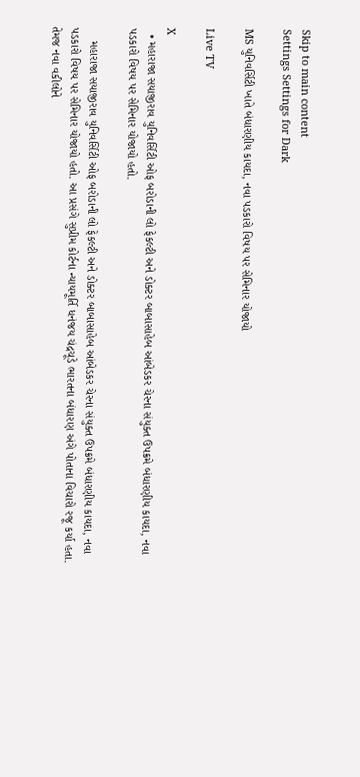Skip to main content
Settings Settings for Dark

MS યુનિવર્સિટી ખાતે બંધારણીય કાયદા, નવા પડકારો વિષય પર સેમિનાર યોજાયો

Live TV

X
  • મહારાજા સયાજીરાવ યુનિવર્સિટી ઓફ બરોડાની લો ફેકલ્ટી અને ડોક્ટર બાબાસાહેબ આંબેડકર ચેરના સંયુક્ત ઉપક્રમે બંધારણીય કાયદા, નવા પડકારો વિષય પર સેમિનાર યોજાયો હતો.

    મહારાજા સયાજીરાવ યુનિવર્સિટી ઓફ બરોડાની લો ફેકલ્ટી અને ડોક્ટર બાબાસાહેબ આંબેડકર ચેરના સંયુક્ત ઉપક્રમે બંધારણીય કાયદા, નવા પડકારો વિષય પર સેમિનાર યોજાયો હતો. આ પ્રસંગે સુપ્રીમ કોર્ટના ન્યાયમૂર્તિ ધનંજય ચંદ્રચૂડે ભારતના બંધારણ અંગે પોતાના વિચારો રજૂ કર્યા હતા. તેમજ નવા વકીલોને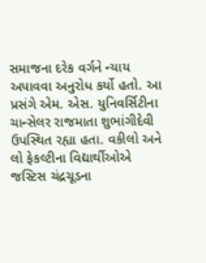સમાજના દરેક વર્ગને ન્યાય અપાવવા અનુરોધ કર્યો હતો. આ પ્રસંગે એમ. એસ. યુનિવર્સિટીના ચાન્સેલર રાજમાતા શુભાંગીદેવી ઉપસ્થિત રહ્યા હતા. વકીલો અને લો ફેકલ્ટીના વિદ્યાર્થીઓએ જસ્ટિસ ચંદ્રચૂડના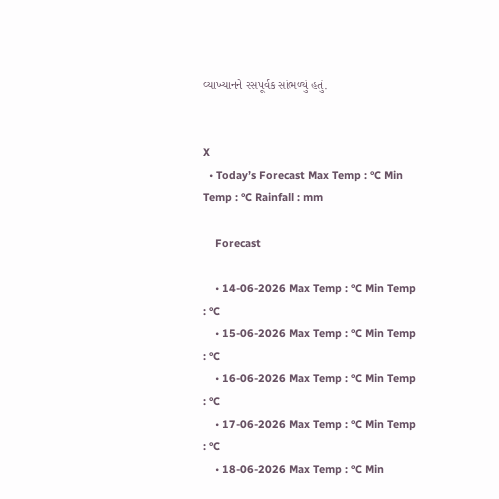વ્યાખ્યાનને રસપૂર્વક સાંભળ્યું હતું.


X
  • Today’s Forecast Max Temp : °C Min Temp : °C Rainfall : mm

    Forecast

    • 14-06-2026 Max Temp : °C Min Temp : °C
    • 15-06-2026 Max Temp : °C Min Temp : °C
    • 16-06-2026 Max Temp : °C Min Temp : °C
    • 17-06-2026 Max Temp : °C Min Temp : °C
    • 18-06-2026 Max Temp : °C Min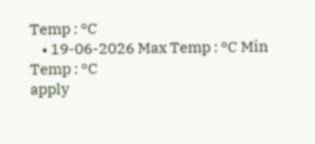Temp : °C
    • 19-06-2026 Max Temp : °C Min Temp : °C
apply